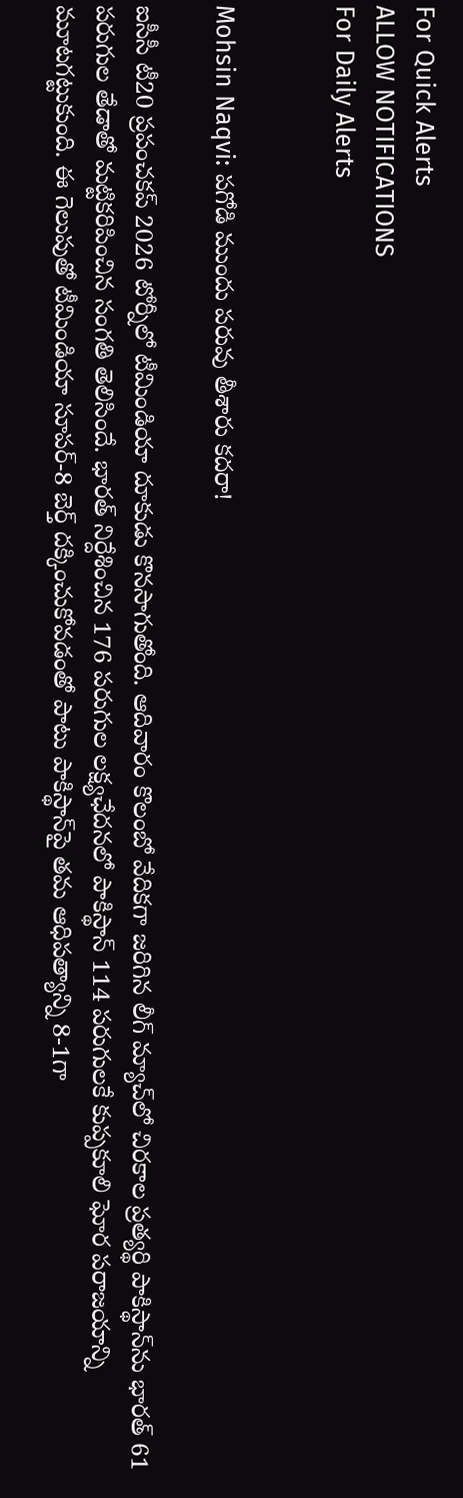For Quick Alerts
ALLOW NOTIFICATIONS
For Daily Alerts


Mohsin Naqvi: పగోడి ముందు పరువు తీశారు కదరా!

ఐసీసీ టీ20 ప్రపంచకప్ 2026 టోర్నీలో టీమిండియా దూకుడు కొనసాగుతోంది. ఆదివారం కొలంబో వేదికగా జరిగిన లీగ్ మ్యాచ్‌లో చిరకాల ప్రత్యర్థి పాకిస్థాన్‌ను భారత్ 61 పరుగుల తేడాతో మట్టికరిపించిన సంగతి తెలిసిందే. భారత్ నిర్దేశించిన 176 పరుగుల లక్ష్యఛేదనలో పాకిస్థాన్ 114 పరుగులకే కుప్పకూలి ఘోర పరాజయాన్ని మూటగట్టుకుంది. ఈ గెలుపుతో టీమిండియా సూపర్-8 బెర్త్ దక్కించుకోవడంతో పాటు పాకిస్థాన్‌పై తమ ఆధిపత్యాన్ని 8-1గా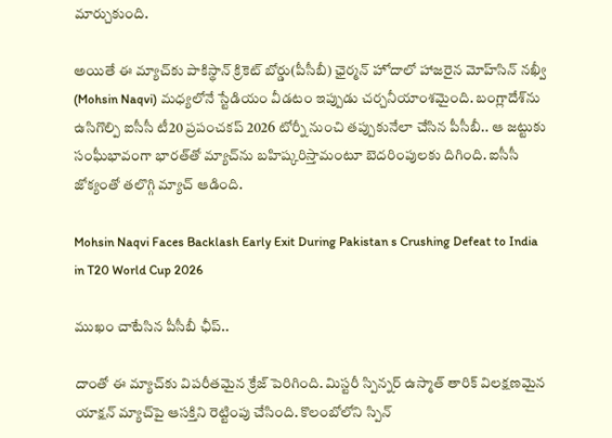మార్చుకుంది.

అయితే ఈ మ్యాచ్‌కు పాకిస్థాన్ క్రికెట్ బోర్డు(పీసీబీ) ఛైర్మన్ హోదాలో హాజరైన మోహ్‌సిన్ నఖ్వీ (Mohsin Naqvi) మధ్యలోనే స్టేడియం వీడటం ఇప్పుడు చర్చనీయాంశమైంది. బంగ్లాదేశ్‌ను ఉసిగొల్పి ఐసీసీ టీ20 ప్రపంచకప్ 2026 టోర్నీ నుంచి తప్పుకునేలా చేసిన పీసీబీ.. ఆ జట్టుకు సంఘీభావంగా భారత్‌తో మ్యాచ్‌ను బహిష్కరిస్తామంటూ బెదరింపులకు దిగింది. ఐసీసీ జోక్యంతో తలొగ్గి మ్యాచ్ ఆడింది.

Mohsin Naqvi Faces Backlash Early Exit During Pakistan s Crushing Defeat to India in T20 World Cup 2026

ముఖం చాటేసిన పీసీబీ ఛీప్..

దాంతో ఈ మ్యాచ్‌కు విపరీతమైన క్రేజ్ పెరిగింది. మిస్టరీ స్పిన్నర్ ఉస్మాత్ తారిక్ విలక్షణమైన యాక్షన్‌ మ్యాచ్‌పై ఆసక్తిని రెట్టింపు చేసింది. కొలంబోలోని స్పిన్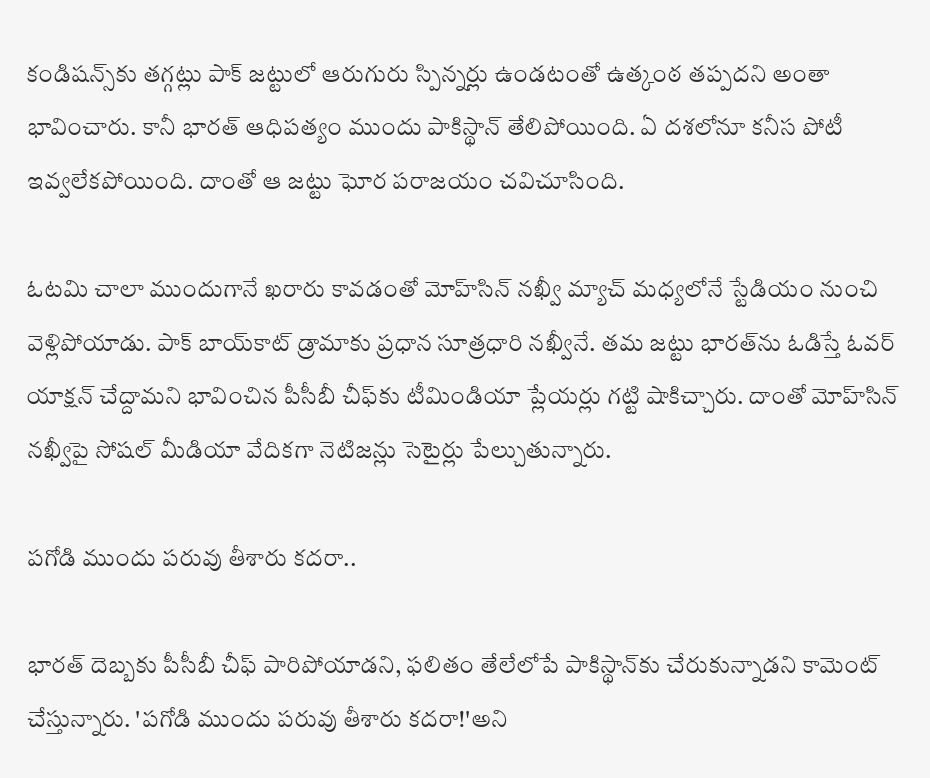కండిషన్స్‌కు తగ్గట్లు పాక్ జట్టులో ఆరుగురు స్పిన్నర్లు ఉండటంతో ఉత్కంఠ తప్పదని అంతా భావించారు. కానీ భారత్ ఆధిపత్యం ముందు పాకిస్థాన్ తేలిపోయింది. ఏ దశలోనూ కనీస పోటీ ఇవ్వలేకపోయింది. దాంతో ఆ జట్టు ఘోర పరాజయం చవిచూసింది.

ఓటమి చాలా ముందుగానే ఖరారు కావడంతో మోహ్‌సిన్ నఖ్వీ మ్యాచ్ మధ్యలోనే స్టేడియం నుంచి వెళ్లిపోయాడు. పాక్ బాయ్‌కాట్ డ్రామాకు ప్రధాన సూత్రధారి నఖ్వీనే. తమ జట్టు భారత్‌ను ఓడిస్తే ఓవర్ యాక్షన్ చేద్దామని భావించిన పీసీబీ చీఫ్‌కు టీమిండియా ప్లేయర్లు గట్టి షాకిచ్చారు. దాంతో మోహ్‌సిన్ నఖ్వీపై సోషల్ మీడియా వేదికగా నెటిజన్లు సెటైర్లు పేల్చుతున్నారు.

పగోడి ముందు పరువు తీశారు కదరా..

భారత్ దెబ్బకు పీసీబీ చీఫ్ పారిపోయాడని, ఫలితం తేలేలోపే పాకిస్థాన్‌కు చేరుకున్నాడని కామెంట్ చేస్తున్నారు. 'పగోడి ముందు పరువు తీశారు కదరా!'అని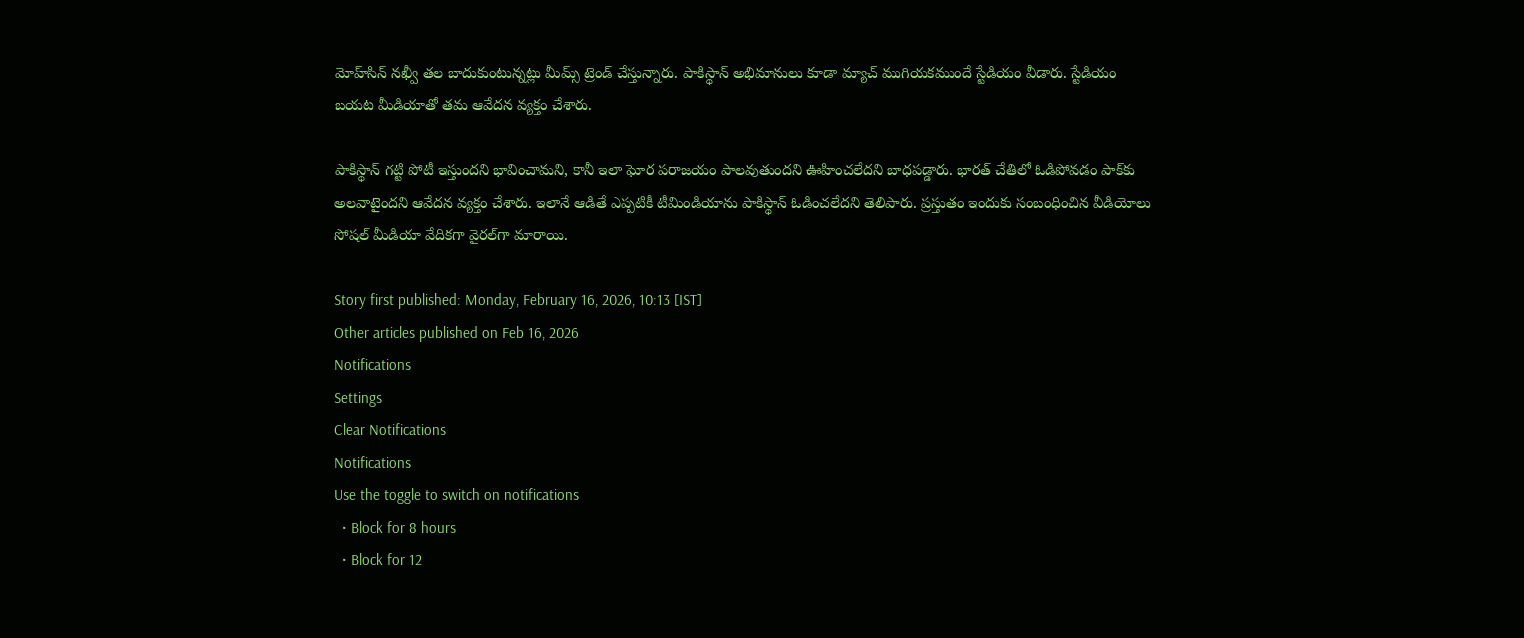మోహ్‌సిన్ నఖ్వీ తల బాదుకుంటున్నట్లు మీమ్స్ ట్రెండ్ చేస్తున్నారు. పాకిస్థాన్ అభిమానులు కూడా మ్యాచ్ ముగియకముందే స్టేడియం వీడారు. స్టేడియం బయట మీడియాతో తమ ఆవేదన వ్యక్తం చేశారు.

పాకిస్థాన్ గట్టి పోటీ ఇస్తుందని భావించామని, కానీ ఇలా ఘోర పరాజయం పాలవుతుందని ఊహించలేదని బాధపడ్డారు. భారత్ చేతిలో ఓడిపోవడం పాక్‌కు అలవాటైందని ఆవేదన వ్యక్తం చేశారు. ఇలానే ఆడితే ఎప్పటికీ టీమిండియాను పాకిస్థాన్ ఓడించలేదని తెలిపారు. ప్రస్తుతం ఇందుకు సంబంధించిన వీడియోలు సోషల్ మీడియా వేదికగా వైరల్‌గా మారాయి.

Story first published: Monday, February 16, 2026, 10:13 [IST]
Other articles published on Feb 16, 2026
Notifications
Settings
Clear Notifications
Notifications
Use the toggle to switch on notifications
  • Block for 8 hours
  • Block for 12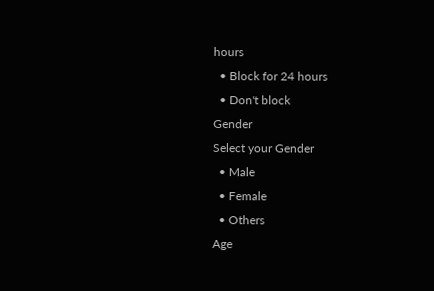hours
  • Block for 24 hours
  • Don't block
Gender
Select your Gender
  • Male
  • Female
  • Others
Age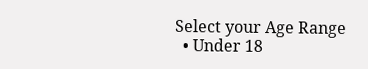Select your Age Range
  • Under 18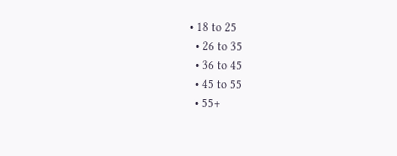• 18 to 25
  • 26 to 35
  • 36 to 45
  • 45 to 55
  • 55+